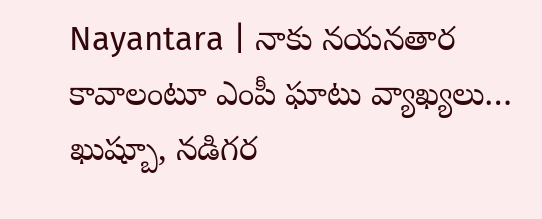Nayantara | నాకు నయనతార కావాలంటూ ఎంపీ ఘాటు వ్యాఖ్య‌లు… ఖుష్బూ, నడిగర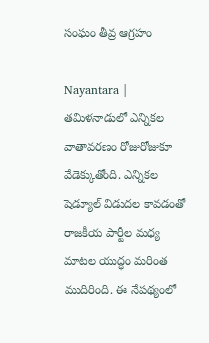సంఘం తీవ్ర ఆగ్రహం

Nayantara | తమిళనాడులో ఎన్నికల వాతావరణం రోజురోజుకూ వేడెక్కుతోంది. ఎన్నికల షెడ్యూల్ విడుదల కావడంతో రాజకీయ పార్టీల మధ్య మాటల యుద్ధం మరింత ముదిరింది. ఈ నేపథ్యంలో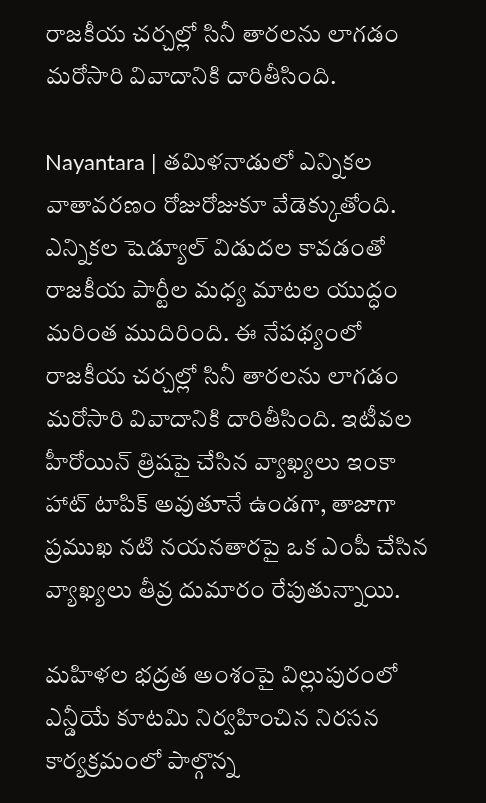రాజకీయ చర్చల్లో సినీ తారలను లాగడం మరోసారి వివాదానికి దారితీసింది.

Nayantara | తమిళనాడులో ఎన్నికల వాతావరణం రోజురోజుకూ వేడెక్కుతోంది. ఎన్నికల షెడ్యూల్ విడుదల కావడంతో రాజకీయ పార్టీల మధ్య మాటల యుద్ధం మరింత ముదిరింది. ఈ నేపథ్యంలో రాజకీయ చర్చల్లో సినీ తారలను లాగడం మరోసారి వివాదానికి దారితీసింది. ఇటీవల హీరోయిన్ త్రిషపై చేసిన వ్యాఖ్యలు ఇంకా హాట్ టాపిక్ అవుతూనే ఉండగా, తాజాగా ప్రముఖ నటి నయనతారపై ఒక ఎంపీ చేసిన వ్యాఖ్యలు తీవ్ర దుమారం రేపుతున్నాయి.

మహిళల భద్రత అంశంపై విల్లుపురంలో ఎన్డీయే కూటమి నిర్వహించిన నిరసన కార్యక్రమంలో పాల్గొన్న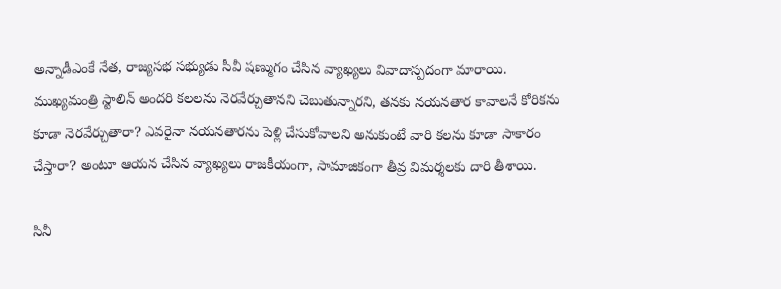అన్నాడీఎంకే నేత, రాజ్యసభ సభ్యుడు సీవీ షణ్ముగం చేసిన వ్యాఖ్యలు వివాదాస్పదంగా మారాయి. ముఖ్యమంత్రి స్టాలిన్ అందరి కలలను నెరవేర్చుతానని చెబుతున్నారని, తనకు నయనతార కావాలనే కోరికను కూడా నెరవేర్చుతారా? ఎవరైనా నయనతారను పెళ్లి చేసుకోవాలని అనుకుంటే వారి కలను కూడా సాకారం చేస్తారా? అంటూ ఆయన చేసిన వ్యాఖ్యలు రాజకీయంగా, సామాజికంగా తీవ్ర విమర్శలకు దారి తీశాయి.

సినీ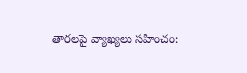తారలపై వ్యాఖ్యలు సహించం: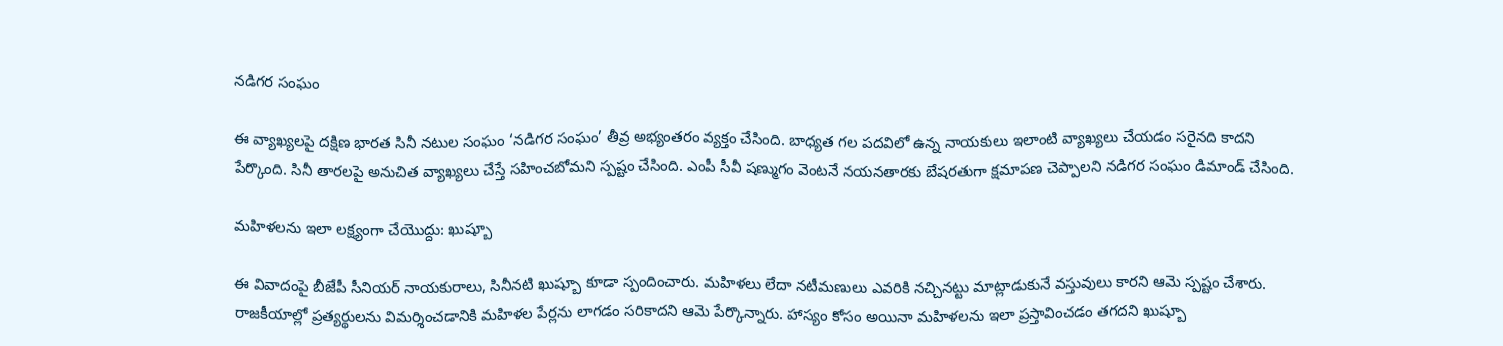నడిగర సంఘం

ఈ వ్యాఖ్యలపై దక్షిణ భారత సినీ నటుల సంఘం ‘నడిగర సంఘం’ తీవ్ర అభ్యంతరం వ్యక్తం చేసింది. బాధ్యత గల పదవిలో ఉన్న నాయకులు ఇలాంటి వ్యాఖ్యలు చేయడం సరైనది కాదని పేర్కొంది. సినీ తారలపై అనుచిత వ్యాఖ్యలు చేస్తే సహించబోమని స్పష్టం చేసింది. ఎంపీ సీవీ షణ్ముగం వెంటనే నయనతారకు బేషరతుగా క్షమాపణ చెప్పాలని నడిగర సంఘం డిమాండ్ చేసింది.

మహిళలను ఇలా లక్ష్యంగా చేయొద్దు: ఖుష్బూ

ఈ వివాదంపై బీజేపీ సీనియర్ నాయకురాలు, సినీనటి ఖుష్బూ కూడా స్పందించారు. మహిళలు లేదా నటీమణులు ఎవరికి నచ్చినట్టు మాట్లాడుకునే వస్తువులు కారని ఆమె స్పష్టం చేశారు. రాజకీయాల్లో ప్రత్యర్థులను విమర్శించడానికి మహిళల పేర్లను లాగడం సరికాదని ఆమె పేర్కొన్నారు. హాస్యం కోసం అయినా మహిళలను ఇలా ప్రస్తావించడం తగదని ఖుష్బూ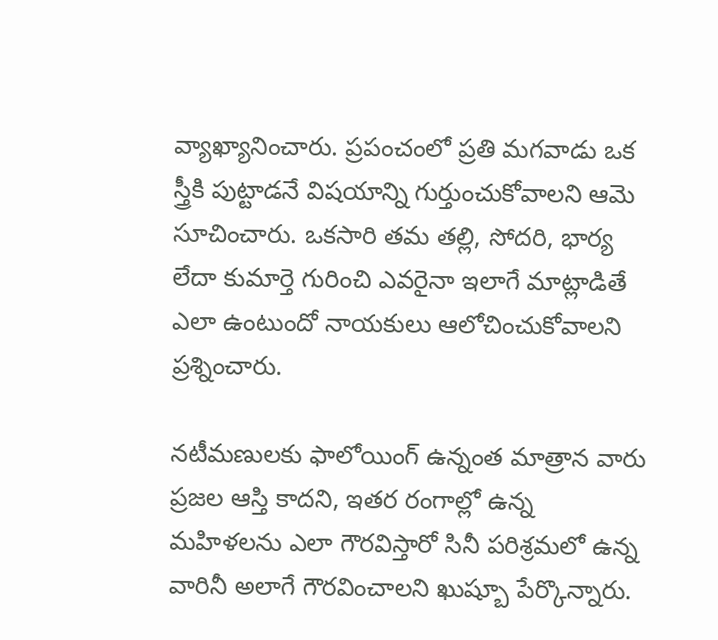వ్యాఖ్యానించారు. ప్రపంచంలో ప్రతి మగవాడు ఒక స్త్రీకి పుట్టాడనే విషయాన్ని గుర్తుంచుకోవాలని ఆమె సూచించారు. ఒకసారి తమ తల్లి, సోదరి, భార్య లేదా కుమార్తె గురించి ఎవరైనా ఇలాగే మాట్లాడితే ఎలా ఉంటుందో నాయకులు ఆలోచించుకోవాలని ప్రశ్నించారు.

నటీమణులకు ఫాలోయింగ్ ఉన్నంత మాత్రాన వారు ప్రజల ఆస్తి కాదని, ఇతర రంగాల్లో ఉన్న మహిళలను ఎలా గౌరవిస్తారో సినీ పరిశ్రమలో ఉన్న వారినీ అలాగే గౌరవించాలని ఖుష్బూ పేర్కొన్నారు.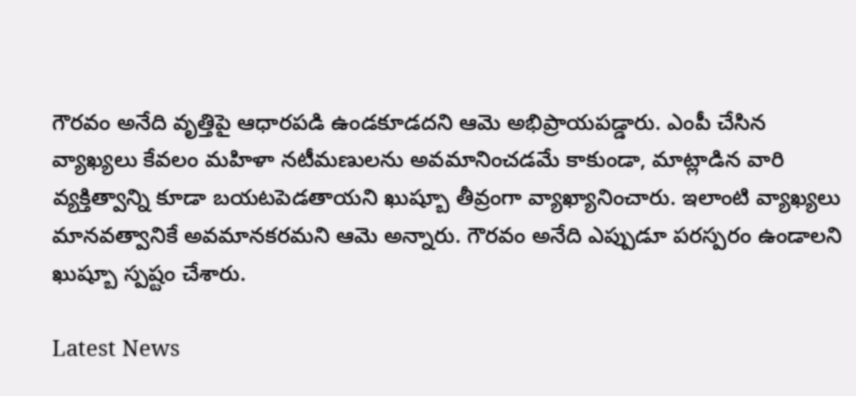గౌరవం అనేది వృత్తిపై ఆధారపడి ఉండకూడదని ఆమె అభిప్రాయపడ్డారు. ఎంపీ చేసిన వ్యాఖ్యలు కేవలం మహిళా నటీమణులను అవమానించడమే కాకుండా, మాట్లాడిన వారి వ్యక్తిత్వాన్ని కూడా బయటపెడతాయని ఖుష్బూ తీవ్రంగా వ్యాఖ్యానించారు. ఇలాంటి వ్యాఖ్యలు మానవత్వానికే అవమానకరమని ఆమె అన్నారు. గౌరవం అనేది ఎప్పుడూ పరస్పరం ఉండాలని ఖుష్బూ స్పష్టం చేశారు.

Latest News